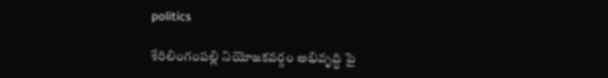politics

శేరిలింగంపల్లి నియోజకవర్గం అభివృద్ధి పై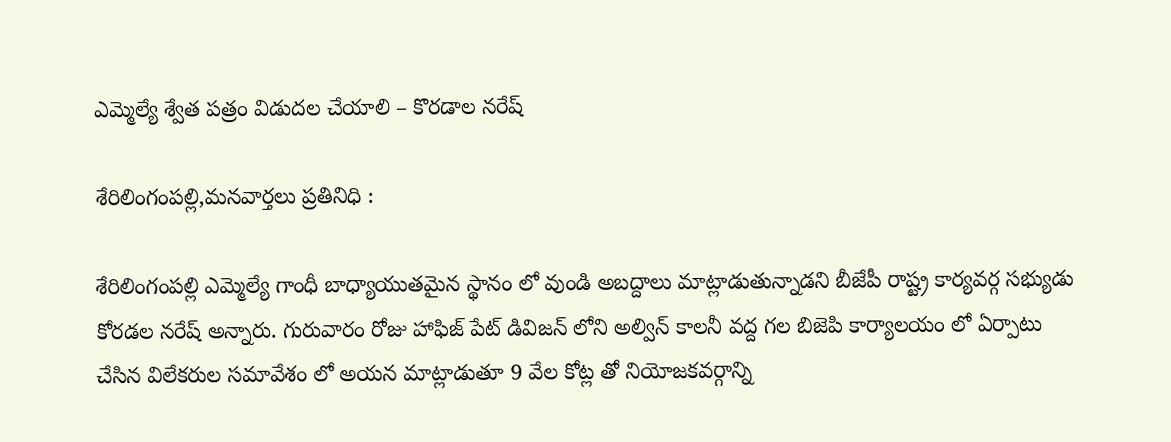ఎమ్మెల్యే శ్వేత పత్రం విడుదల చేయాలి – కొరడాల నరేష్

శేరిలింగంపల్లి,మనవార్తలు ప్రతినిధి :

శేరిలింగంపల్లి ఎమ్మెల్యే గాంధీ బాధ్యాయుతమైన స్థానం లో వుండి అబద్దాలు మాట్లాడుతున్నాడని బీజేపీ రాష్ట్ర కార్యవర్గ సభ్యుడు కోరడల నరేష్ అన్నారు. గురువారం రోజు హాఫిజ్ పేట్ డివిజన్ లోని అల్విన్ కాలనీ వద్ద గల బిజెపి కార్యాలయం లో ఏర్పాటు చేసిన విలేకరుల సమావేశం లో అయన మాట్లాడుతూ 9 వేల కోట్ల తో నియోజకవర్గాన్ని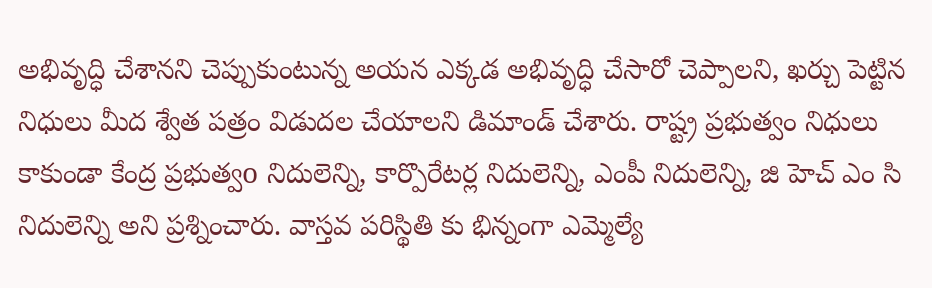అభివృద్ధి చేశానని చెప్పుకుంటున్న అయన ఎక్కడ అభివృద్ధి చేసారో చెప్పాలని, ఖర్చు పెట్టిన నిధులు మీద శ్వేత పత్రం విడుదల చేయాలని డిమాండ్ చేశారు. రాష్ట్ర ప్రభుత్వం నిధులు కాకుండా కేంద్ర ప్రభుత్వo నిదులెన్ని, కార్పొరేటర్ల నిదులెన్ని, ఎంపీ నిదులెన్ని, జి హెచ్ ఎం సి నిదులెన్ని అని ప్రశ్నించారు. వాస్తవ పరిస్థితి కు భిన్నంగా ఎమ్మెల్యే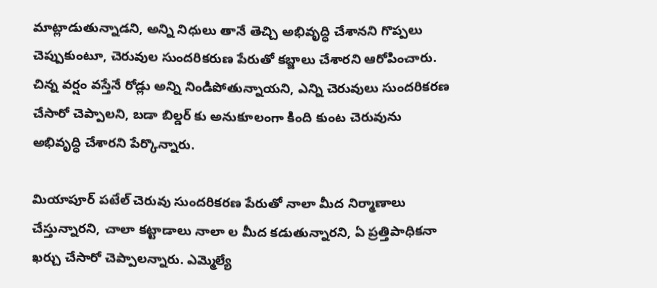మాట్లాడుతున్నాడని, అన్ని నిధులు తానే తెచ్చి అభివృద్ధి చేశానని గొప్పలు చెప్పుకుంటూ, చెరువుల సుందరికరుణ పేరుతో కబ్జాలు చేశారని ఆరోపించారు. చిన్న వర్షం వస్తేనే రోడ్లు అన్ని నిండిపోతున్నాయని, ఎన్ని చెరువులు సుందరికరణ చేసారో చెప్పాలని, బడా బిల్డర్ కు అనుకూలంగా కింది కుంట చెరువును అభివృద్ధి చేశారని పేర్కొన్నారు.

మియాపూర్ పటేల్ చెరువు సుందరికరణ పేరుతో నాలా మీద నిర్మాణాలు చేస్తున్నారని, చాలా కట్టాడాలు నాలా ల మీద కడుతున్నారని, ఏ ప్రత్తిపాధికనా ఖర్చు చేసారో చెప్పాలన్నారు. ఎమ్మెల్యే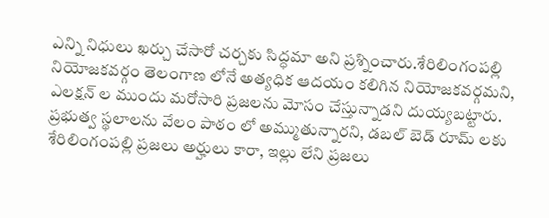ఎన్ని నిధులు ఖర్చు చేసారో చర్చకు సిద్ధమా అని ప్రశ్నించారు.శేరిలింగంపల్లి నియోజకవర్గం తెలంగాణ లోనే అత్యధిక ఆదయం కలిగిన నియోజకవర్గమని, ఎలక్షన్ ల ముందు మరోసారి ప్రజలను మోసం చేస్తున్నాడని దుయ్యబట్టారు. ప్రభుత్వ స్థలాలను వేలం పాఠం లో అమ్ముతున్నారని, డబల్ బెడ్ రూమ్ లకు శేరిలింగంపల్లి ప్రజలు అర్హులు కారా, ఇల్లు లేని ప్రజలు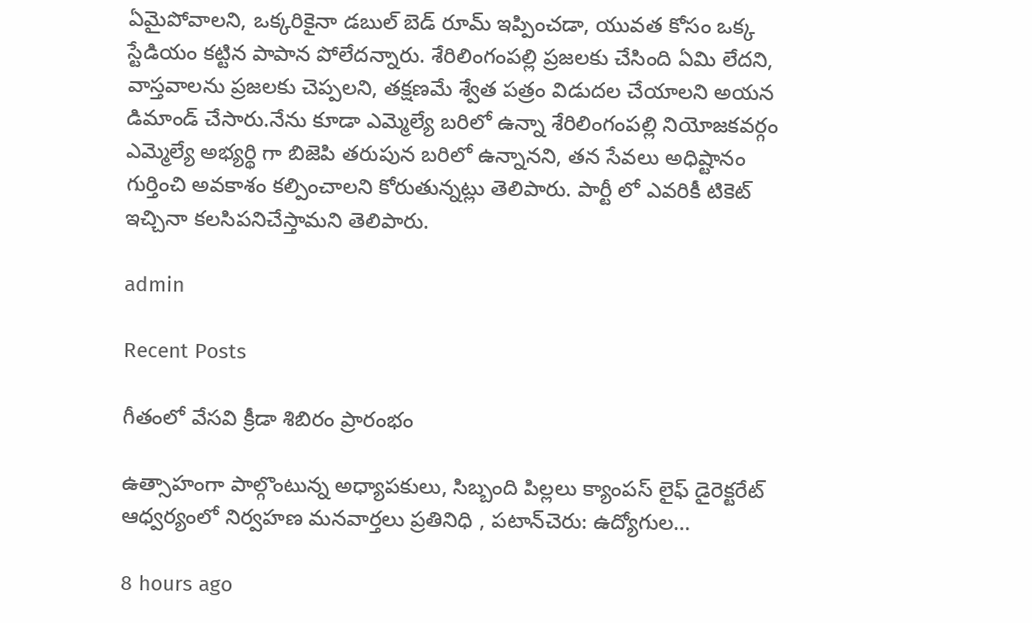ఏమైపోవాలని, ఒక్కరికైనా డబుల్ బెడ్ రూమ్ ఇప్పించడా, యువత కోసం ఒక్క స్టేడియం కట్టిన పాపాన పోలేదన్నారు. శేరిలింగంపల్లి ప్రజలకు చేసింది ఏమి లేదని, వాస్తవాలను ప్రజలకు చెప్పలని, తక్షణమే శ్వేత పత్రం విడుదల చేయాలని అయన డిమాండ్ చేసారు.నేను కూడా ఎమ్మెల్యే బరిలో ఉన్నా శేరిలింగంపల్లి నియోజకవర్గం ఎమ్మెల్యే అభ్యర్థి గా బిజెపి తరుపున బరిలో ఉన్నానని, తన సేవలు అధిష్టానం గుర్తించి అవకాశం కల్పించాలని కోరుతున్నట్లు తెలిపారు. పార్టీ లో ఎవరికీ టికెట్ ఇచ్చినా కలసిపనిచేస్తామని తెలిపారు.

admin

Recent Posts

గీతంలో వేసవి క్రీడా శిబిరం ప్రారంభం

ఉత్సాహంగా పాల్గొంటున్న అధ్యాపకులు, సిబ్బంది పిల్లలు క్యాంపస్ లైఫ్ డైరెక్టరేట్ ఆధ్వర్యంలో నిర్వహణ మనవార్తలు ప్రతినిధి , పటాన్‌చెరు: ఉద్యోగుల…

8 hours ago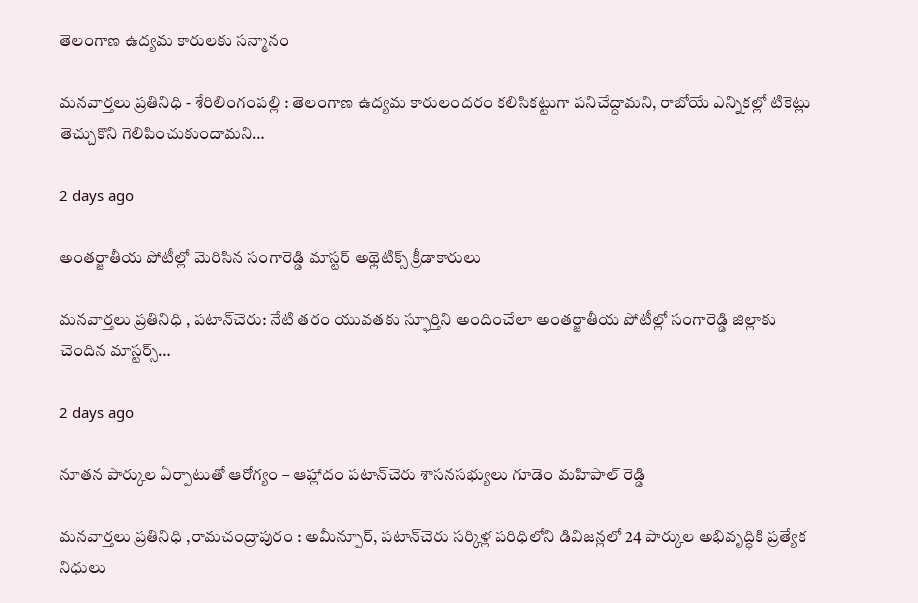తెలంగాణ ఉద్యమ కారులకు సన్మానం

మనవార్తలు ప్రతినిధి - శేరిలింగంపల్లి : తెలంగాణ ఉద్యమ కారులందరం కలిసికట్టుగా పనిచేద్దామని, రాబోయే ఎన్నికల్లో టికెట్లు తెచ్చుకొని గెలిపించుకుందామని…

2 days ago

అంతర్జాతీయ పోటీల్లో మెరిసిన సంగారెడ్డి మాస్టర్ అథ్లెటిక్స్ క్రీడాకారులు

మనవార్తలు ప్రతినిధి , పటాన్‌చెరు: నేటి తరం యువతకు స్ఫూర్తిని అందించేలా అంతర్జాతీయ పోటీల్లో సంగారెడ్డి జిల్లాకు చెందిన మాస్టర్స్…

2 days ago

నూతన పార్కుల ఏర్పాటుతో ఆరోగ్యం – ఆహ్లాదం పటాన్‌చెరు శాసనసభ్యులు గూడెం మహిపాల్ రెడ్డి

మనవార్తలు ప్రతినిధి ,రామచంద్రాపురం : అమీన్పూర్, పటాన్‌చెరు సర్కిళ్ల పరిధిలోని డివిజన్లలో 24 పార్కుల అభివృద్ధికి ప్రత్యేక నిధులు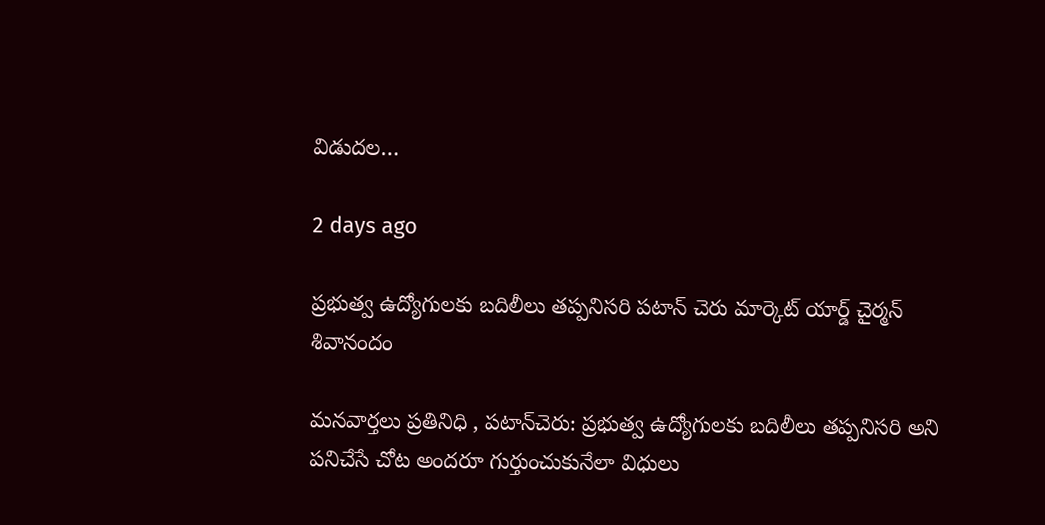విడుదల…

2 days ago

ప్రభుత్వ ఉద్యోగులకు బదిలీలు తప్పనిసరి పటాన్ చెరు మార్కెట్ యార్డ్ చైర్మన్ శివానందం

మనవార్తలు ప్రతినిధి , పటాన్‌చెరు: ప్రభుత్వ ఉద్యోగులకు బదిలీలు తప్పనిసరి అని పనిచేసే చోట అందరూ గుర్తుంచుకునేలా విధులు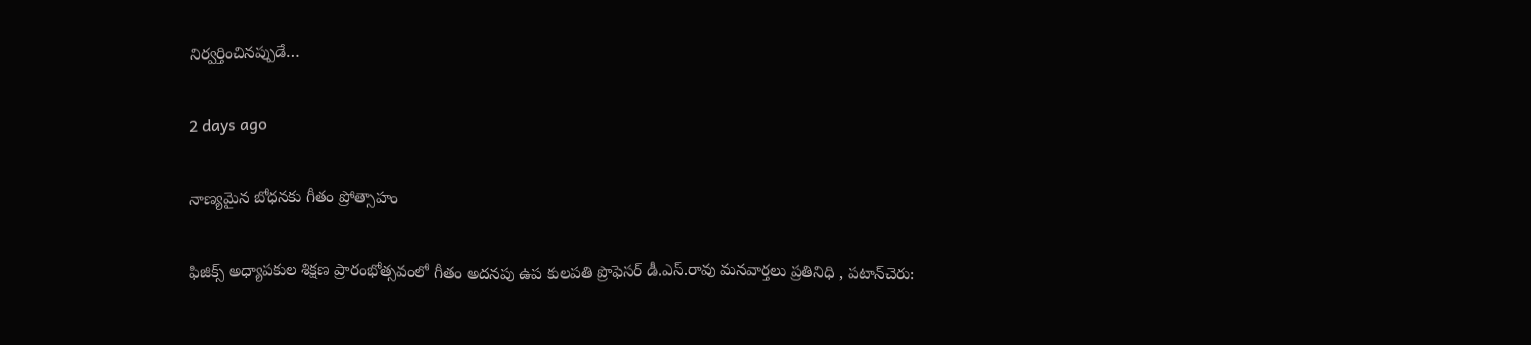నిర్వర్తించినప్పుడే…

2 days ago

నాణ్యమైన బోధనకు గీతం ప్రోత్సాహం

ఫిజిక్స్ అధ్యాపకుల శిక్షణ ప్రారంభోత్సవంలో గీతం అదనపు ఉప కులపతి ప్రొఫెసర్ డీ.ఎస్.రావు మనవార్తలు ప్రతినిధి , పటాన్‌చెరు: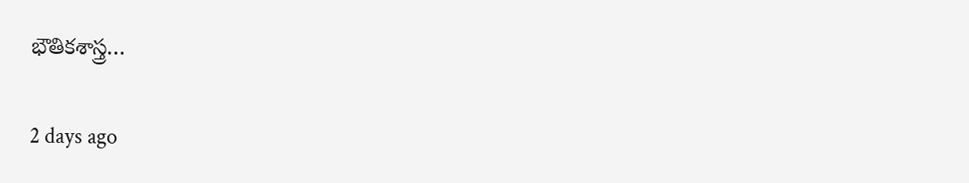భౌతికశాస్త్ర…

2 days ago